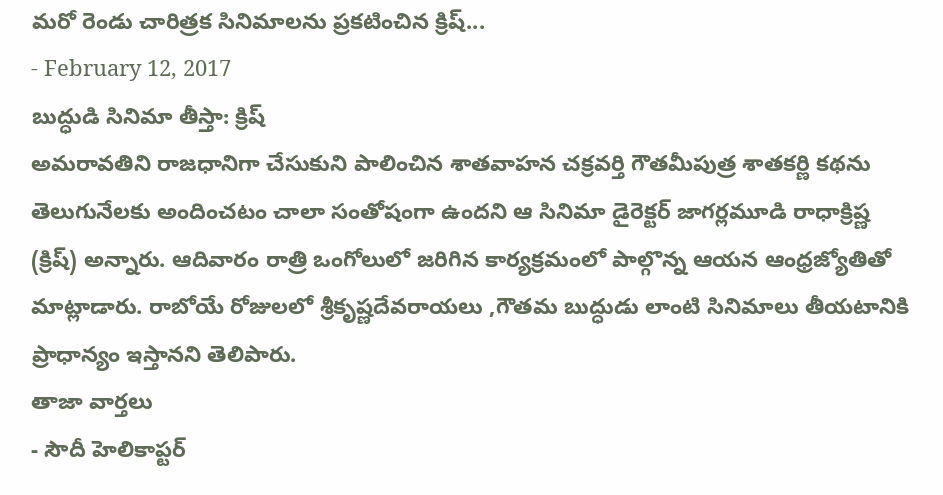మరో రెండు చారిత్రక సినిమాలను ప్రకటించిన క్రిష్...
- February 12, 2017
బుద్ధుడి సినిమా తీస్తా: క్రిష్
అమరావతిని రాజధానిగా చేసుకుని పాలించిన శాతవాహన చక్రవర్తి గౌతమీపుత్ర శాతకర్ణి కథను తెలుగునేలకు అందించటం చాలా సంతోషంగా ఉందని ఆ సినిమా డైరెక్టర్ జాగర్లమూడి రాధాక్రిష్ణ (క్రిష్) అన్నారు. ఆదివారం రాత్రి ఒంగోలులో జరిగిన కార్యక్రమంలో పాల్గొన్న ఆయన ఆంధ్రజ్యోతితో మాట్లాడారు. రాబోయే రోజులలో శ్రీకృష్ణదేవరాయలు ,గౌతమ బుద్ధుడు లాంటి సినిమాలు తీయటానికి ప్రాధాన్యం ఇస్తానని తెలిపారు.
తాజా వార్తలు
- సౌదీ హెలికాప్టర్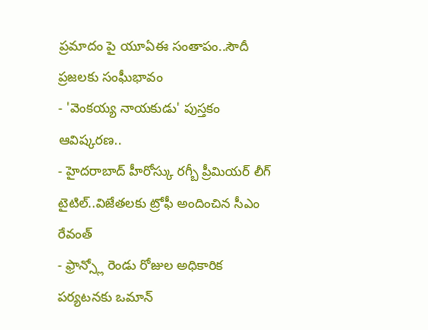ప్రమాదం పై యూఏఈ సంతాపం..సౌదీ ప్రజలకు సంఘీభావం
- 'వెంకయ్య నాయకుడు' పుస్తకం ఆవిష్కరణ..
- హైదరాబాద్ హీరోస్కు రగ్బీ ప్రీమియర్ లీగ్ టైటిల్..విజేతలకు ట్రోఫీ అందించిన సీఎం రేవంత్
- ఫ్రాన్స్లో రెండు రోజుల అధికారిక పర్యటనకు ఒమాన్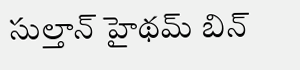సుల్తాన్ హైథమ్ బిన్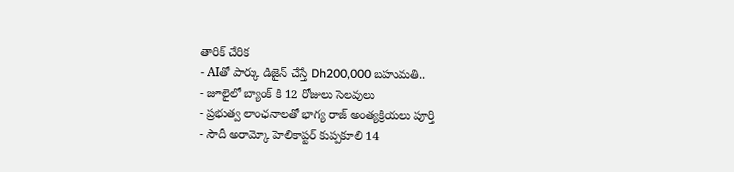తారిక్ చేరిక
- AIతో పార్కు డిజైన్ చేస్తే Dh200,000 బహుమతి..
- జూలైలో బ్యాంక్ కి 12 రోజులు సెలవులు
- ప్రభుత్వ లాంఛనాలతో భాగ్య రాజ్ అంత్యక్రియలు పూర్తి
- సౌదీ అరామ్కో హెలికాప్టర్ కుప్పకూలి 14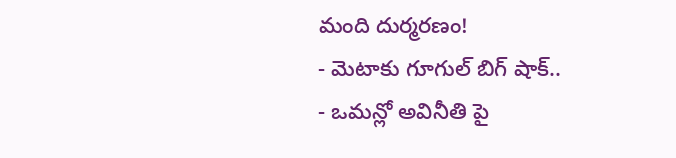మంది దుర్మరణం!
- మెటాకు గూగుల్ బిగ్ షాక్..
- ఒమన్లో అవినీతి పై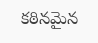కఠినమైన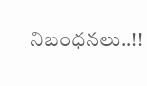నిబంధనలు..!!